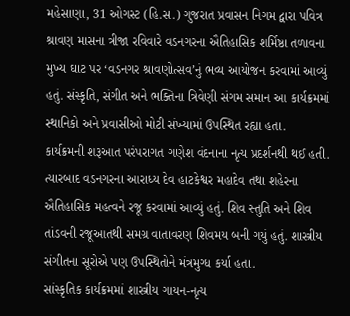મહેસાણા, 31 ઓગસ્ટ (હિ.સ.) ગુજરાત પ્રવાસન નિગમ દ્વારા પવિત્ર શ્રાવણ માસના ત્રીજા રવિવારે વડનગરના ઐતિહાસિક શર્મિષ્ઠા તળાવના મુખ્ય ઘાટ પર ‘વડનગર શ્રાવણોત્સવ’નું ભવ્ય આયોજન કરવામાં આવ્યું હતું. સંસ્કૃતિ, સંગીત અને ભક્તિના ત્રિવેણી સંગમ સમાન આ કાર્યક્રમમાં સ્થાનિકો અને પ્રવાસીઓ મોટી સંખ્યામાં ઉપસ્થિત રહ્યા હતા.
કાર્યક્રમની શરૂઆત પરંપરાગત ગણેશ વંદનાના નૃત્ય પ્રદર્શનથી થઈ હતી. ત્યારબાદ વડનગરના આરાધ્ય દેવ હાટકેશ્વર મહાદેવ તથા શહેરના ઐતિહાસિક મહત્વને રજૂ કરવામાં આવ્યું હતું. શિવ સ્તુતિ અને શિવ તાંડવની રજૂઆતથી સમગ્ર વાતાવરણ શિવમય બની ગયું હતું. શાસ્ત્રીય સંગીતના સૂરોએ પણ ઉપસ્થિતોને મંત્રમુગ્ધ કર્યા હતા.
સાંસ્કૃતિક કાર્યક્રમમાં શાસ્ત્રીય ગાયન-નૃત્ય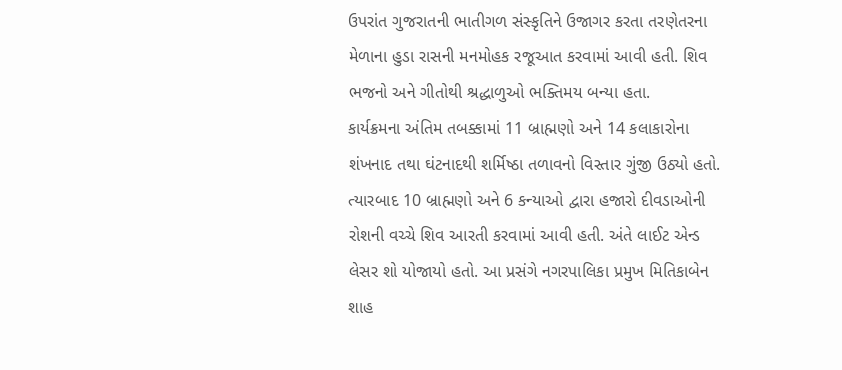ઉપરાંત ગુજરાતની ભાતીગળ સંસ્કૃતિને ઉજાગર કરતા તરણેતરના મેળાના હુડા રાસની મનમોહક રજૂઆત કરવામાં આવી હતી. શિવ ભજનો અને ગીતોથી શ્રદ્ધાળુઓ ભક્તિમય બન્યા હતા.
કાર્યક્રમના અંતિમ તબક્કામાં 11 બ્રાહ્મણો અને 14 કલાકારોના શંખનાદ તથા ઘંટનાદથી શર્મિષ્ઠા તળાવનો વિસ્તાર ગુંજી ઉઠ્યો હતો. ત્યારબાદ 10 બ્રાહ્મણો અને 6 કન્યાઓ દ્વારા હજારો દીવડાઓની રોશની વચ્ચે શિવ આરતી કરવામાં આવી હતી. અંતે લાઈટ એન્ડ લેસર શો યોજાયો હતો. આ પ્રસંગે નગરપાલિકા પ્રમુખ મિતિકાબેન શાહ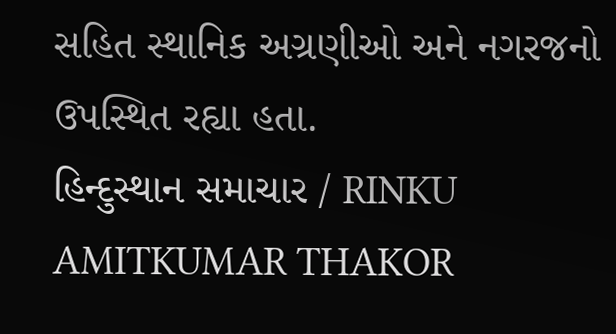સહિત સ્થાનિક અગ્રણીઓ અને નગરજનો ઉપસ્થિત રહ્યા હતા.
હિન્દુસ્થાન સમાચાર / RINKU AMITKUMAR THAKOR